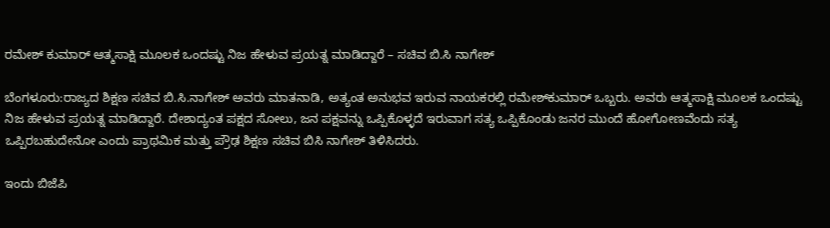ರಮೇಶ್ ಕುಮಾರ್ ಆತ್ಮಸಾಕ್ಷಿ ಮೂಲಕ ಒಂದಷ್ಟು ನಿಜ ಹೇಳುವ ಪ್ರಯತ್ನ ಮಾಡಿದ್ದಾರೆ – ಸಚಿವ ಬಿ.ಸಿ ನಾಗೇಶ್

ಬೆಂಗಳೂರು:ರಾಜ್ಯದ ಶಿಕ್ಷಣ ಸಚಿವ ಬಿ.ಸಿ.ನಾಗೇಶ್ ಅವರು ಮಾತನಾಡಿ, ಅತ್ಯಂತ ಅನುಭವ ಇರುವ ನಾಯಕರಲ್ಲಿ ರಮೇಶ್‍ಕುಮಾರ್ ಒಬ್ಬರು. ಅವರು ಆತ್ಮಸಾಕ್ಷಿ ಮೂಲಕ ಒಂದಷ್ಟು ನಿಜ ಹೇಳುವ ಪ್ರಯತ್ನ ಮಾಡಿದ್ದಾರೆ. ದೇಶಾದ್ಯಂತ ಪಕ್ಷದ ಸೋಲು, ಜನ ಪಕ್ಷವನ್ನು ಒಪ್ಪಿಕೊಳ್ಳದೆ ಇರುವಾಗ ಸತ್ಯ ಒಪ್ಪಿಕೊಂಡು ಜನರ ಮುಂದೆ ಹೋಗೋಣವೆಂದು ಸತ್ಯ ಒಪ್ಪಿರಬಹುದೇನೋ ಎಂದು ಪ್ರಾಥಮಿಕ ಮತ್ತು ಪ್ರೌಢ ಶಿಕ್ಷಣ ಸಚಿವ ಬಿಸಿ ನಾಗೇಶ್ ತಿಳಿಸಿದರು.

ಇಂದು ಬಿಜೆಪಿ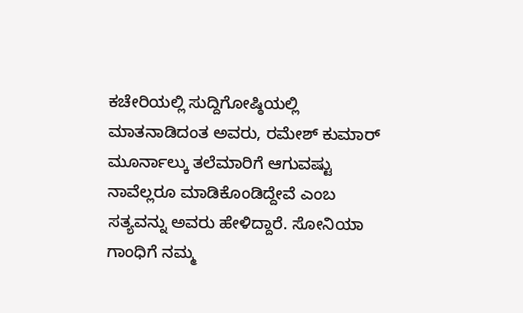ಕಚೇರಿಯಲ್ಲಿ ಸುದ್ದಿಗೋಷ್ಠಿಯಲ್ಲಿ ಮಾತನಾಡಿದಂತ ಅವರು, ರಮೇಶ್ ಕುಮಾರ್ ಮೂರ್ನಾಲ್ಕು ತಲೆಮಾರಿಗೆ ಆಗುವಷ್ಟು ನಾವೆಲ್ಲರೂ ಮಾಡಿಕೊಂಡಿದ್ದೇವೆ ಎಂಬ ಸತ್ಯವನ್ನು ಅವರು ಹೇಳಿದ್ದಾರೆ. ಸೋನಿಯಾ ಗಾಂಧಿಗೆ ನಮ್ಮ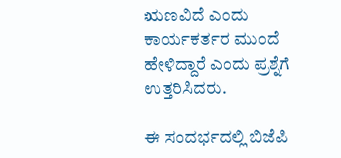ಋಣವಿದೆ ಎಂದು ಕಾರ್ಯಕರ್ತರ ಮುಂದೆ ಹೇಳಿದ್ದಾರೆ ಎಂದು ಪ್ರಶ್ನೆಗೆ ಉತ್ತರಿಸಿದರು.

ಈ ಸಂದರ್ಭದಲ್ಲಿ ಬಿಜೆಪಿ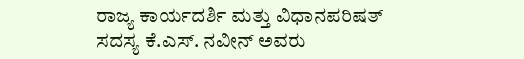ರಾಜ್ಯ ಕಾರ್ಯದರ್ಶಿ ಮತ್ತು ವಿಧಾನಪರಿಷತ್ ಸದಸ್ಯ ಕೆ.ಎಸ್. ನವೀನ್ ಅವರು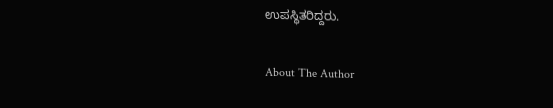ಉಪಸ್ಥಿತರಿದ್ದರು.

About The Author